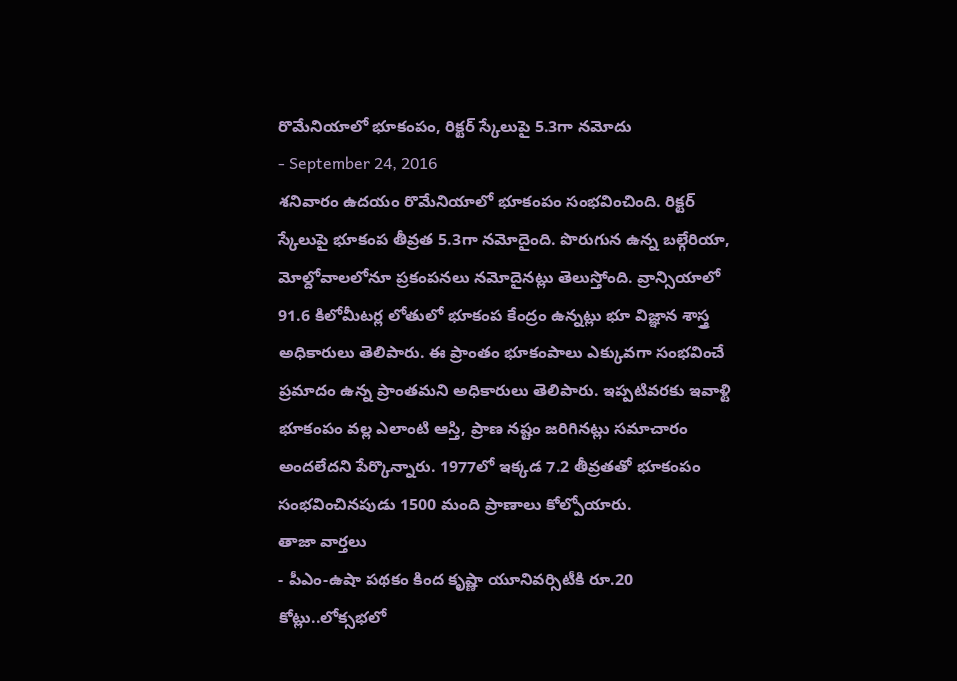రొమేనియాలో భూకంపం, రిక్టర్ స్కేలుపై 5.3గా నమోదు
- September 24, 2016
శనివారం ఉదయం రొమేనియాలో భూకంపం సంభవించింది. రిక్టర్ స్కేలుపై భూకంప తీవ్రత 5.3గా నమోదైంది. పొరుగున ఉన్న బల్గేరియా, మోల్దోవాలలోనూ ప్రకంపనలు నమోదైనట్లు తెలుస్తోంది. వ్రాన్సియాలో 91.6 కిలోమీటర్ల లోతులో భూకంప కేంద్రం ఉన్నట్లు భూ విజ్ఞాన శాస్త్ర అధికారులు తెలిపారు. ఈ ప్రాంతం భూకంపాలు ఎక్కువగా సంభవించే ప్రమాదం ఉన్న ప్రాంతమని అధికారులు తెలిపారు. ఇప్పటివరకు ఇవాళ్టి భూకంపం వల్ల ఎలాంటి ఆస్తి, ప్రాణ నష్టం జరిగినట్లు సమాచారం అందలేదని పేర్కొన్నారు. 1977లో ఇక్కడ 7.2 తీవ్రతతో భూకంపం సంభవించినపుడు 1500 మంది ప్రాణాలు కోల్పోయారు.
తాజా వార్తలు
- పీఎం-ఉషా పథకం కింద కృష్ణా యూనివర్సిటీకి రూ.20 కోట్లు..లోక్సభలో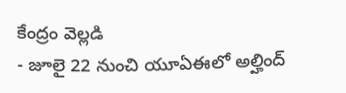కేంద్రం వెల్లడి
- జూలై 22 నుంచి యూఏఈలో అల్హింద్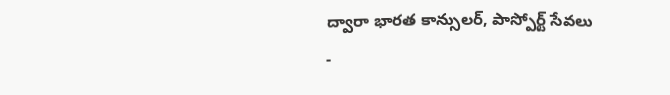ద్వారా భారత కాన్సులర్, పాస్పోర్ట్ సేవలు
-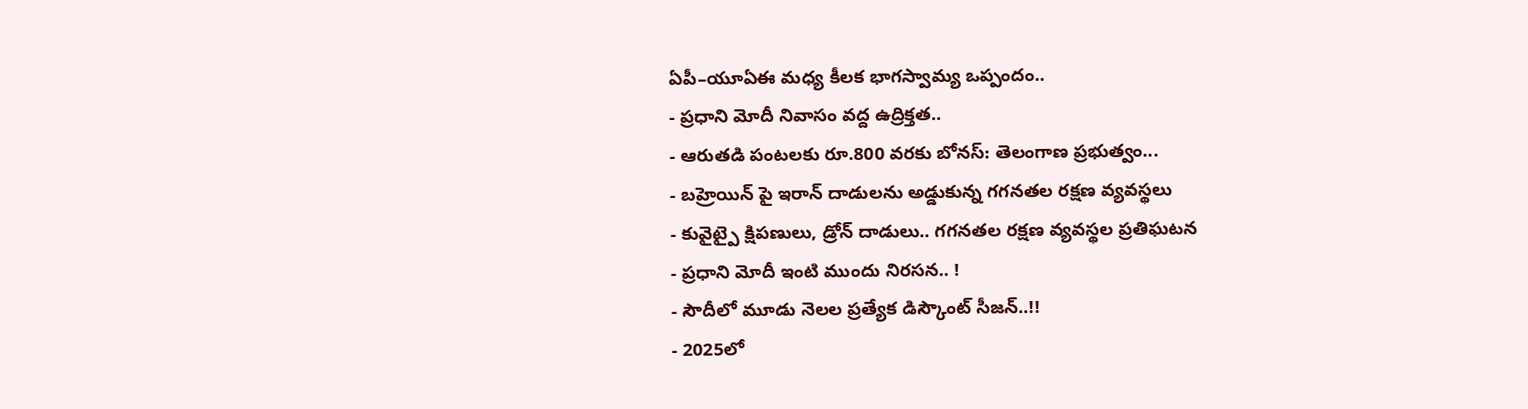ఏపీ–యూఏఈ మధ్య కీలక భాగస్వామ్య ఒప్పందం..
- ప్రధాని మోదీ నివాసం వద్ద ఉద్రిక్తత..
- ఆరుతడి పంటలకు రూ.800 వరకు బోనస్: తెలంగాణ ప్రభుత్వం...
- బహ్రెయిన్ పై ఇరాన్ దాడులను అడ్డుకున్న గగనతల రక్షణ వ్యవస్థలు
- కువైట్పై క్షిపణులు, డ్రోన్ దాడులు.. గగనతల రక్షణ వ్యవస్థల ప్రతిఘటన
- ప్రధాని మోదీ ఇంటి ముందు నిరసన.. !
- సౌదీలో మూడు నెలల ప్రత్యేక డిస్కౌంట్ సీజన్..!!
- 2025లో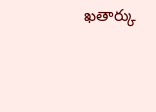ఖతార్కు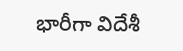భారీగా విదేశీ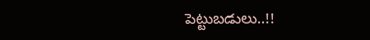పెట్టుబడులు..!!